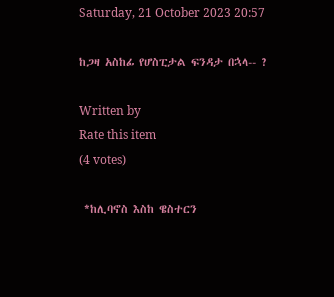Saturday, 21 October 2023 20:57

ከጋዛ አስከፊ የሆስፒታል ፍንዳታ በኋላ-- ?

Written by
Rate this item
(4 votes)

 *ከሊባኖስ እስከ ዌስተርን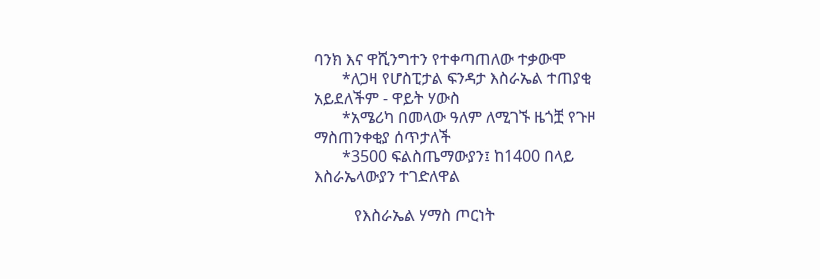ባንክ እና ዋሺንግተን የተቀጣጠለው ተቃውሞ
       *ለጋዛ የሆስፒታል ፍንዳታ እስራኤል ተጠያቂ አይደለችም - ዋይት ሃውስ
       *አሜሪካ በመላው ዓለም ለሚገኙ ዜጎቿ የጉዞ ማስጠንቀቂያ ሰጥታለች
       *3500 ፍልስጤማውያን፤ ከ1400 በላይ እስራኤላውያን ተገድለዋል

          የእስራኤል ሃማስ ጦርነት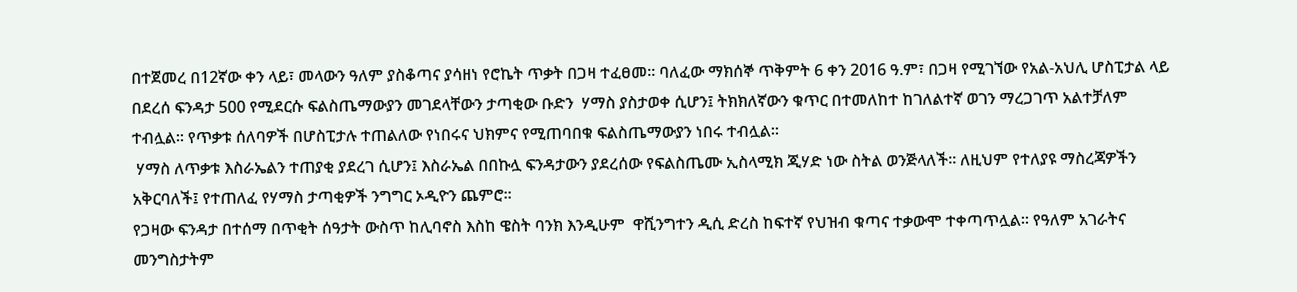በተጀመረ በ12ኛው ቀን ላይ፣ መላውን ዓለም ያስቆጣና ያሳዘነ የሮኬት ጥቃት በጋዛ ተፈፀመ፡፡ ባለፈው ማክሰኞ ጥቅምት 6 ቀን 2016 ዓ.ም፣ በጋዛ የሚገኘው የአል-አህሊ ሆስፒታል ላይ በደረሰ ፍንዳታ 500 የሚደርሱ ፍልስጤማውያን መገደላቸውን ታጣቂው ቡድን  ሃማስ ያስታወቀ ሲሆን፤ ትክክለኛውን ቁጥር በተመለከተ ከገለልተኛ ወገን ማረጋገጥ አልተቻለም ተብሏል፡፡ የጥቃቱ ሰለባዎች በሆስፒታሉ ተጠልለው የነበሩና ህክምና የሚጠባበቁ ፍልስጤማውያን ነበሩ ተብሏል፡፡
 ሃማስ ለጥቃቱ እስራኤልን ተጠያቂ ያደረገ ሲሆን፤ እስራኤል በበኩሏ ፍንዳታውን ያደረሰው የፍልስጤሙ ኢስላሚክ ጂሃድ ነው ስትል ወንጅላለች፡፡ ለዚህም የተለያዩ ማስረጃዎችን አቅርባለች፤ የተጠለፈ የሃማስ ታጣቂዎች ንግግር ኦዲዮን ጨምሮ፡፡
የጋዛው ፍንዳታ በተሰማ በጥቂት ሰዓታት ውስጥ ከሊባኖስ እስከ ዌስት ባንክ እንዲሁም  ዋሺንግተን ዲሲ ድረስ ከፍተኛ የህዝብ ቁጣና ተቃውሞ ተቀጣጥሏል፡፡ የዓለም አገራትና መንግስታትም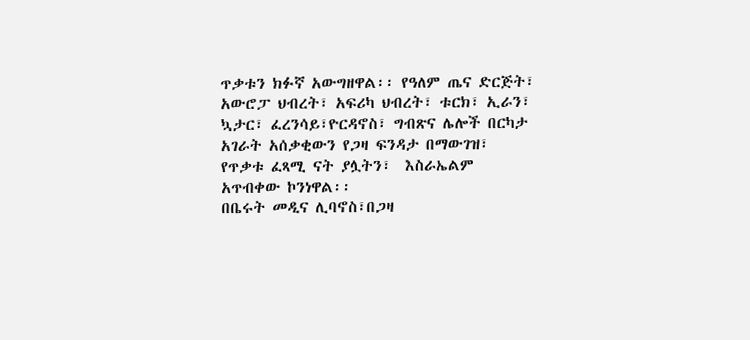ጥቃቱን ክፉኛ አውግዘዋል፡፡ የዓለም ጤና ድርጅት፣ አውሮፓ ህብረት፣ አፍሪካ ህብረት፣ ቱርክ፣ ኢራን፣ ኳታር፣ ፈረንሳይ፣ዮርዳኖስ፣ ግብጽና ሌሎች በርካታ አገራት አሰቃቂውን የጋዛ ፍንዳታ በማውገዝ፣ የጥቃቱ ፈጻሚ ናት ያሏትን፣  እስራኤልም አጥብቀው ኮንነዋል፡፡
በቤሩት መዲና ሊባኖስ፣በጋዛ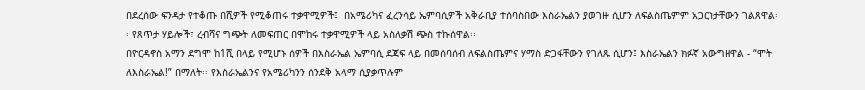በደረሰው ፍንዳታ የተቆጡ በሺዎች የሚቆጠሩ ተቃዋሚዎች፤  በአሜሪካና ፈረንሳይ ኤምባሲዎች አቅራቢያ ተሰባስበው እስራኤልን ያወገዙ ሲሆን ለፍልስጤምም አጋርነታቸውን ገልጸዋል፡፡ የጸጥታ ሃይሎች፣ ረብሻና ግጭት ለመፍጠር በሞከሩ ተቃዋሚዎች ላይ አስለቃሽ ጭስ ተኩሰዋል፡፡
በዮርዳኖስ አማን ደግሞ ከ1ሺ በላይ የሚሆኑ ሰዎች በእስራኤል ኤምባሲ ደጃፍ ላይ በመሰባሰብ ለፍልስጤምና ሃማስ ድጋፋቸውን የገለጹ ሲሆን፤ እስራኤልን ክፉኛ አውግዘዋል - “ሞት ለእስራኤል!” በማለት፡፡ የእስራኤልንና የአሜሪካንን ሰንደቅ አላማ ሲያቃጥሉም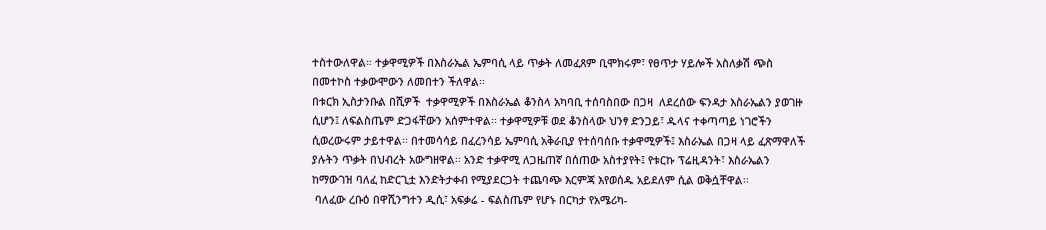ተስተውለዋል። ተቃዋሚዎች በእስራኤል ኤምባሲ ላይ ጥቃት ለመፈጸም ቢሞክሩም፣ የፀጥታ ሃይሎች አስለቃሽ ጭስ በመተኮስ ተቃውሞውን ለመበተን ችለዋል፡፡
በቱርክ ኢስታንቡል በሺዎች  ተቃዋሚዎች በእስራኤል ቆንስላ አካባቢ ተሰባስበው በጋዛ  ለደረሰው ፍንዳታ እስራኤልን ያወገዙ ሲሆን፤ ለፍልስጤም ድጋፋቸውን አሰምተዋል፡፡ ተቃዋሚዎቹ ወደ ቆንስላው ህንፃ ድንጋይ፣ ዱላና ተቀጣጣይ ነገሮችን ሲወረውሩም ታይተዋል፡፡ በተመሳሳይ በፈረንሳይ ኤምባሲ አቅራቢያ የተሰባሰቡ ተቃዋሚዎች፤ እስራኤል በጋዛ ላይ ፈጽማዋለች ያሉትን ጥቃት በህብረት አውግዘዋል፡፡ አንድ ተቃዋሚ ለጋዜጠኛ በሰጠው አስተያየት፤ የቱርኩ ፕሬዚዳንት፣ እስራኤልን ከማውገዝ ባለፈ ከድርጊቷ እንድትታቀብ የሚያደርጋት ተጨባጭ እርምጃ እየወሰዱ አይደለም ሲል ወቅሷቸዋል፡፡
 ባለፈው ረቡዕ በዋሺንግተን ዲሲ፣ አፍቃሬ - ፍልስጤም የሆኑ በርካታ የአሜሪካ-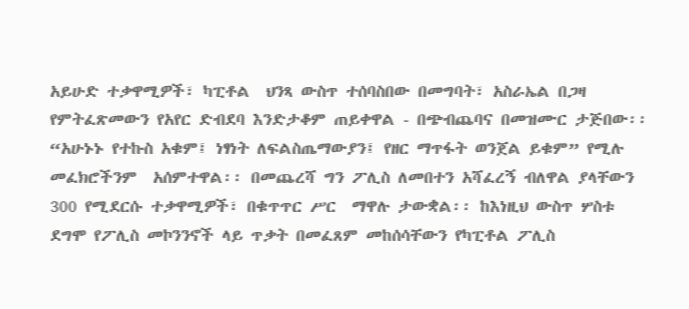አይሁድ ተቃዋሚዎች፣ ካፒቶል  ህንጻ ውስጥ ተሰባስበው በመግባት፣ አስራኤል በጋዛ የምትፈጽመውን የአየር ድብደባ እንድታቆም ጠይቀዋል - በጭብጨባና በመዝሙር ታጅበው፡፡ “አሁኑኑ የተኩስ አቁም፤ ነፃነት ለፍልስጤማውያን፤ የዘር ማጥፋት ወንጀል ይቁም” የሚሉ መፈክሮችንም  አሰምተዋል፡፡ በመጨረሻ ግን ፖሊስ ለመበተን አሻፈረኝ ብለዋል ያላቸውን 300 የሚደርሱ ተቃዋሚዎች፣ በቁጥጥር ሥር  ማዋሉ ታውቋል፡፡ ከእነዚህ ውስጥ ሦስቱ ደግሞ የፖሊስ መኮንንኖች ላይ ጥቃት በመፈጸም መከሰሳቸውን የካፒቶል ፖሊስ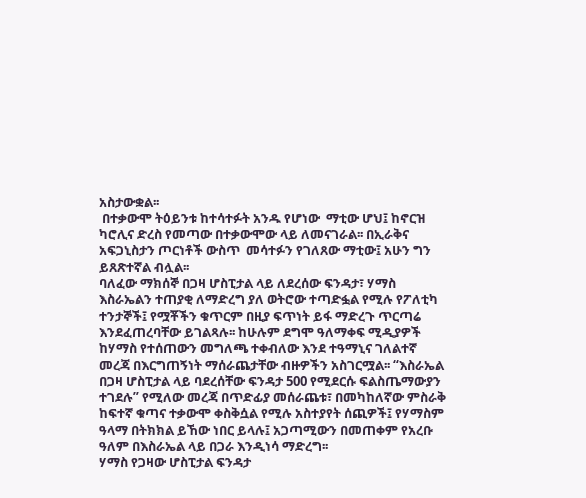አስታውቋል፡፡
 በተቃውሞ ትዕይንቱ ከተሳተፉት አንዱ የሆነው  ማቲው ሆህ፤ ከኖርዝ ካሮሊና ድረስ የመጣው በተቃውሞው ላይ ለመናገራል፡፡ በኢራቅና አፍጋኒስታን ጦርነቶች ውስጥ  መሳተፉን የገለጸው ማቲው፤ አሁን ግን ይጸጽተኛል ብሏል፡፡
ባለፈው ማክሰኞ በጋዛ ሆስፒታል ላይ ለደረሰው ፍንዳታ፣ ሃማስ እስራኤልን ተጠያቂ ለማድረግ ያለ ወትሮው ተጣድፏል የሚሉ የፖለቲካ ተንታኞች፤ የሟቾችን ቁጥርም በዚያ ፍጥነት ይፋ ማድረጉ ጥርጣሬ እንደፈጠረባቸው ይገልጻሉ፡፡ ከሁሉም ደግሞ ዓለማቀፍ ሚዲያዎች ከሃማስ የተሰጠውን መግለጫ ተቀብለው እንደ ተዓማኒና ገለልተኛ መረጃ በእርግጠኝነት ማሰራጨታቸው ብዙዎችን አስገርሟል፡፡ “እስራኤል በጋዛ ሆስፒታል ላይ ባደረሰቸው ፍንዳታ 500 የሚደርሱ ፍልስጤማውያን ተገደሉ” የሚለው መረጃ በጥድፊያ መሰራጨቱ፣ በመካከለኛው ምስራቅ ከፍተኛ ቁጣና ተቃውሞ ቀስቅሷል የሚሉ አስተያየት ሰጪዎች፤ የሃማስም ዓላማ በትክክል ይኸው ነበር ይላሉ፤ አጋጣሚውን በመጠቀም የአረቡ ዓለም በእስራኤል ላይ በጋራ እንዲነሳ ማድረግ፡፡
ሃማስ የጋዛው ሆስፒታል ፍንዳታ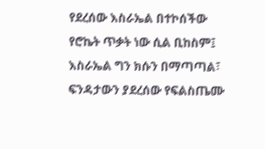የደረሰው እስራኤል በተኮሰችው የሮኬት ጥቃት ነው ሲል ቢከስም፤ እስራኤል ግን ክሱን በማጣጣል፣ ፍንዳታውን ያደረሰው የፍልስጤሙ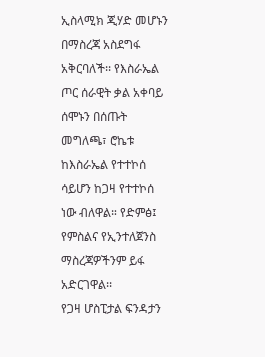ኢስላሚክ ጂሃድ መሆኑን በማስረጃ አስደግፋ አቅርባለች፡፡ የእስራኤል ጦር ሰራዊት ቃል አቀባይ ሰሞኑን በሰጡት መግለጫ፣ ሮኬቱ ከእስራኤል የተተኮሰ ሳይሆን ከጋዛ የተተኮሰ ነው ብለዋል። የድምፅ፤ የምስልና የኢንተለጀንስ ማስረጃዎችንም ይፋ አድርገዋል፡፡
የጋዛ ሆስፒታል ፍንዳታን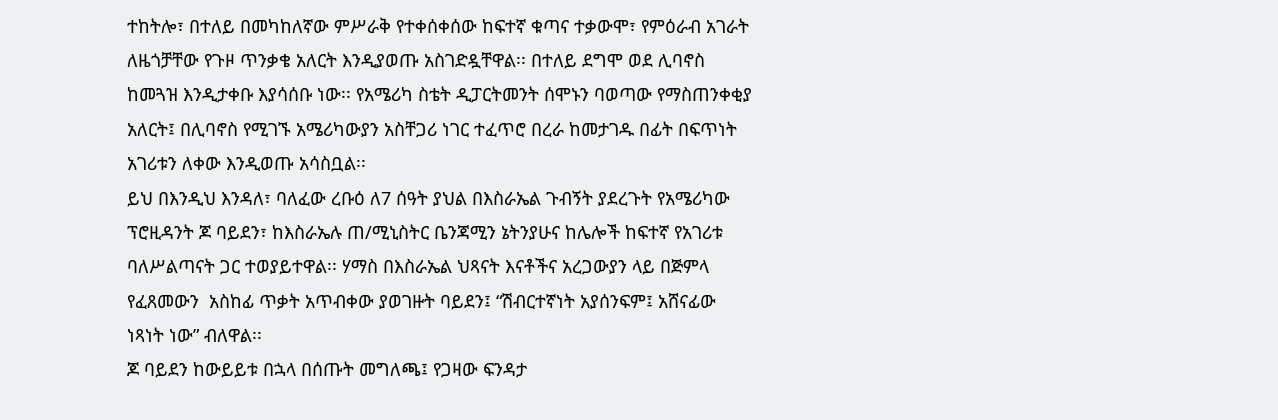ተከትሎ፣ በተለይ በመካከለኛው ምሥራቅ የተቀሰቀሰው ከፍተኛ ቁጣና ተቃውሞ፣ የምዕራብ አገራት ለዜጎቻቸው የጉዞ ጥንቃቄ አለርት እንዲያወጡ አስገድዷቸዋል፡፡ በተለይ ደግሞ ወደ ሊባኖስ ከመጓዝ እንዲታቀቡ እያሳሰቡ ነው፡፡ የአሜሪካ ስቴት ዲፓርትመንት ሰሞኑን ባወጣው የማስጠንቀቂያ አለርት፤ በሊባኖስ የሚገኙ አሜሪካውያን አስቸጋሪ ነገር ተፈጥሮ በረራ ከመታገዱ በፊት በፍጥነት አገሪቱን ለቀው እንዲወጡ አሳስቧል፡፡
ይህ በእንዲህ እንዳለ፣ ባለፈው ረቡዕ ለ7 ሰዓት ያህል በእስራኤል ጉብኝት ያደረጉት የአሜሪካው ፕሮዚዳንት ጆ ባይደን፣ ከእስራኤሉ ጠ/ሚኒስትር ቤንጃሚን ኔትንያሁና ከሌሎች ከፍተኛ የአገሪቱ ባለሥልጣናት ጋር ተወያይተዋል፡፡ ሃማስ በእስራኤል ህጻናት እናቶችና አረጋውያን ላይ በጅምላ የፈጸመውን  አስከፊ ጥቃት አጥብቀው ያወገዙት ባይደን፤ “ሽብርተኛነት አያሰንፍም፤ አሸናፊው  ነጻነት ነው” ብለዋል፡፡
ጆ ባይደን ከውይይቱ በኋላ በሰጡት መግለጫ፤ የጋዛው ፍንዳታ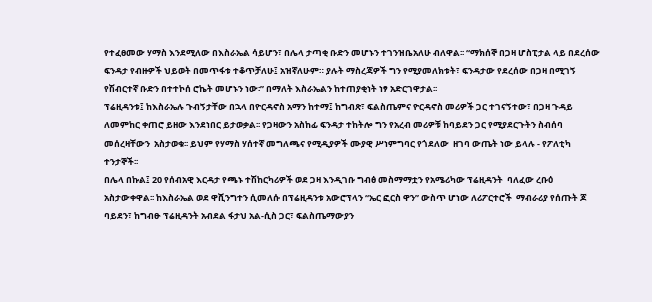የተፈፀመው ሃማስ እንደሚለው በእስራኤል ሳይሆን፣ በሌላ ታጣቂ ቡድን መሆኑን ተገንዝቤአለሁ ብለዋል፡፡ “ማክሰኞ በጋዛ ሆስፒታል ላይ በደረሰው ፍንዳታ የብዙዎች ህይወት በመጥፋቱ ተቆጥቻለሁ፤ አዝኛለሁም። ያሉት ማስረጃዎች ግን የሚያመለክቱት፣ ፍንዳታው የደረሰው በጋዛ በሚገኝ የሽብርተኛ ቡድን በተተኮሰ ሮኬት መሆኑን ነው፡” በማለት እስራኤልን ከተጠያቂነት ነፃ አድርገዋታል፡፡
ፕሬዚዳንቱ፤ ከእስራኤሉ ጉብኝታቸው በኋላ በዮርዳኖስ አማን ከተማ፤ ከግብጽ፣ ፍልስጤምና ዮርዳኖስ መሪዎች ጋር ተገናኝተው፣ በጋዛ ጉዳይ ለመምከር ቀጠሮ ይዘው እንደነበር ይታወቃል፡፡ የጋዛውን አስከፊ ፍንዳታ ተከትሎ ግን የአረብ መሪዎቹ ከባይደን ጋር የሚያደርጉትን ስብሰባ መሰረዛቸውን  አስታወቁ፡፡ ይህም የሃማስ ሃሰተኛ መግለጫና የሚዲያዎች ሙያዊ ሥነምግባር የጎደለው  ዘገባ ውጤት ነው ይላሉ - የፖለቲካ  ተንታኞች፡፡
በሌላ በኩል፤ 20 የሰብአዊ እርዳታ የጫኑ ተሽከርካሪዎች ወደ ጋዛ እንዲገቡ ግብፅ መስማማቷን የአሜሪካው ፕሬዚዳንት  ባለፈው ረቡዕ  አስታውቀዋል፡፡ ከእስራኤል ወደ ዋሺንግተን ሲመለሱ በፕሬዚዳንቱ አውሮፕላን “ኤር ፎርስ ዋን” ውስጥ ሆነው ለሪፖርተሮች  ማብራሪያ የሰጡት ጆ ባይደን፣ ከግብፁ ፕሬዚዳንት አብደል ፋታህ አል-ሲስ ጋር፣ ፍልስጤማውያን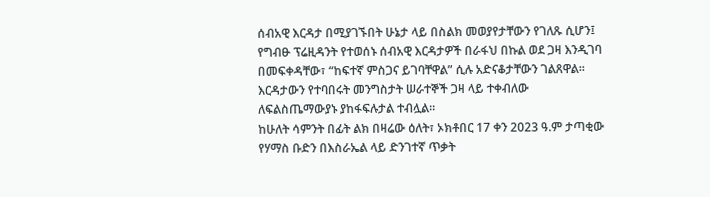ሰብአዊ እርዳታ በሚያገኙበት ሁኔታ ላይ በስልክ መወያየታቸውን የገለጹ ሲሆን፤ የግብፁ ፕሬዚዳንት የተወሰኑ ሰብአዊ እርዳታዎች በራፋህ በኩል ወደ ጋዛ እንዲገባ በመፍቀዳቸው፣ “ከፍተኛ ምስጋና ይገባቸዋል” ሲሉ አድናቆታቸውን ገልጸዋል፡፡ እርዳታውን የተባበሩት መንግስታት ሠራተኞች ጋዛ ላይ ተቀብለው ለፍልስጤማውያኑ ያከፋፍሉታል ተብሏል።
ከሁለት ሳምንት በፊት ልክ በዛሬው ዕለት፣ ኦክቶበር 17 ቀን 2023 ዓ.ም ታጣቂው የሃማስ ቡድን በእስራኤል ላይ ድንገተኛ ጥቃት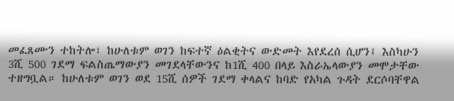መፈጸሙን ተከትሎ፣ ከሁለቱም ወገን ከፍተኛ ዕልቂትና ውድመት እየደረሰ ሲሆን፤ እስካሁን 3ሺ 500 ገደማ ፍልስጤማውያን መገደላቸውንና ከ1ሺ 400 በላይ እስራኤላውያን መሞታቸው ተዘግቧል። ከሁለቱም ወገን ወደ 15ሺ ሰዎች ገደማ ቀላልና ከባድ የአካል ጉዳት ደርሶባቸዋል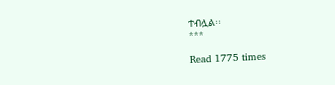ተብሏል፡፡
***

Read 1775 times